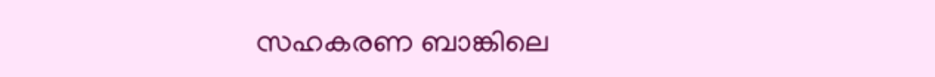സഹകരണ ബാങ്കിലെ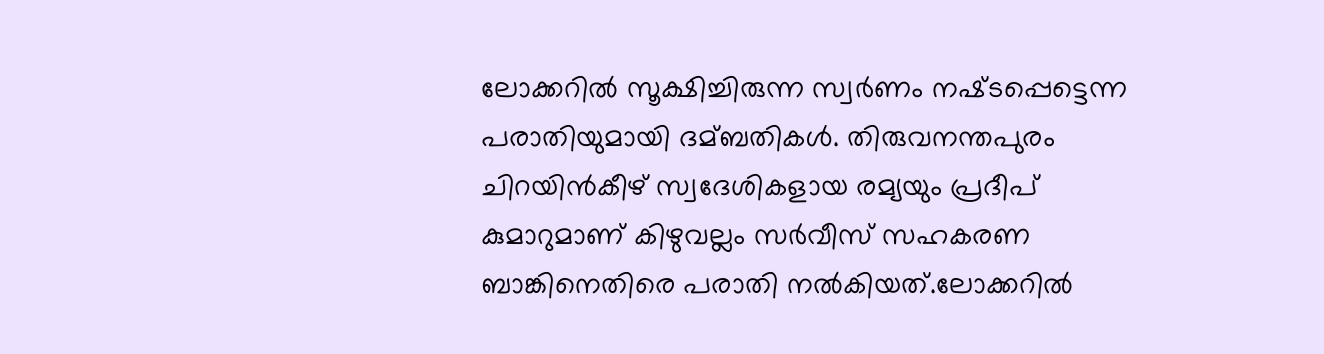ലോക്കറില്‍ സൂക്ഷിച്ചിരുന്ന സ്വർണം നഷ്‌ടപ്പെട്ടെന്ന പരാതിയുമായി ദമ്ബതികള്‍. തിരുവനന്തപുരം ചിറയിൻകീഴ് സ്വദേശികളായ രമ്യയും പ്രദീപ് കുമാറുമാണ് കിഴുവല്ലം സർവീസ് സഹകരണ ബാങ്കിനെതിരെ പരാതി നല്‍കിയത്.ലോക്കറില്‍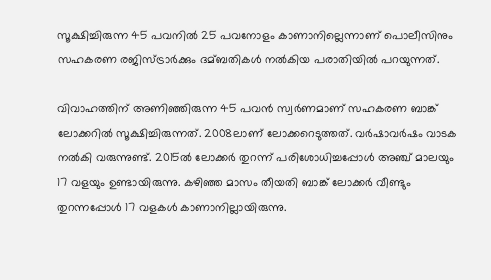സൂക്ഷിച്ചിരുന്ന 45 പവനില്‍ 25 പവനോളം കാണാനില്ലെന്നാണ് പൊലീസിനും സഹകരണ രജിസ്‌ട്രാർക്കും ദമ്ബതികള്‍ നല്‍കിയ പരാതിയില്‍ പറയുന്നത്.

വിവാഹത്തിന് അണിഞ്ഞിരുന്ന 45 പവൻ സ്വർണമാണ് സഹകരണ ബാങ്ക് ലോക്കറില്‍ സൂക്ഷിച്ചിരുന്നത്. 2008ലാണ് ലോക്കറെടുത്തത്. വർഷാവർഷം വാടക നല്‍കി വരുന്നുണ്ട്. 2015ല്‍ ലോക്കർ തുറന്ന് പരിശോധിച്ചപ്പോള്‍ അഞ്ച് മാലയും 17 വളയും ഉണ്ടായിരുന്നു. കഴിഞ്ഞ മാസം തീയതി ബാങ്ക് ലോക്കർ വീണ്ടും തുറന്നപ്പോള്‍ 17 വളകള്‍ കാണാനില്ലായിരുന്നു.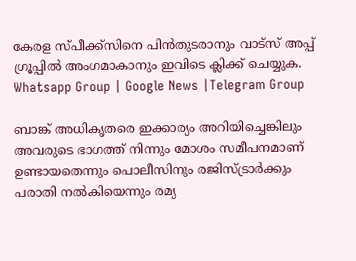കേരള സ്പീക്ക്സിനെ പിൻതുടരാനും വാട്സ് അപ്പ് ഗ്രൂപ്പിൽ അംഗമാകാനും ഇവിടെ ക്ലിക്ക് ചെയ്യുക. Whatsapp Group | Google News |Telegram Group

ബാങ്ക് അധികൃതരെ ഇക്കാര്യം അറിയിച്ചെങ്കിലും അവരുടെ ഭാഗത്ത് നിന്നും മോശം സമീപനമാണ് ഉണ്ടായതെന്നും പൊലീസിനും രജിസ്‌ട്രാർക്കും പരാതി നല്‍കിയെന്നും രമ്യ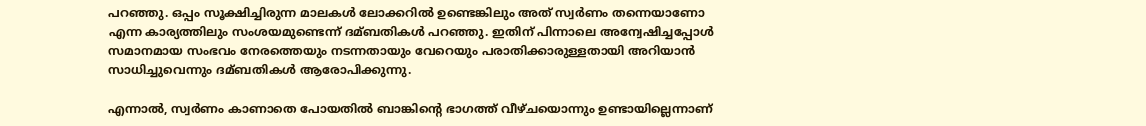പറഞ്ഞു. ഒപ്പം സൂക്ഷിച്ചിരുന്ന മാലകള്‍ ലോക്കറില്‍ ഉണ്ടെങ്കിലും അത് സ്വർണം തന്നെയാണോ എന്ന കാര്യത്തിലും സംശയമുണ്ടെന്ന് ദമ്ബതികള്‍ പറഞ്ഞു. ഇതിന് പിന്നാലെ അന്വേഷിച്ചപ്പോള്‍ സമാനമായ സംഭവം നേരത്തെയും നടന്നതായും വേറെയും പരാതിക്കാരുള്ളതായി അറിയാൻ സാധിച്ചുവെന്നും ദമ്ബതികള്‍ ആരോപിക്കുന്നു.

എന്നാല്‍, സ്വർണം കാണാതെ പോയതില്‍ ബാങ്കിന്റെ ഭാഗത്ത് വീഴ്‌ചയൊന്നും ഉണ്ടായില്ലെന്നാണ്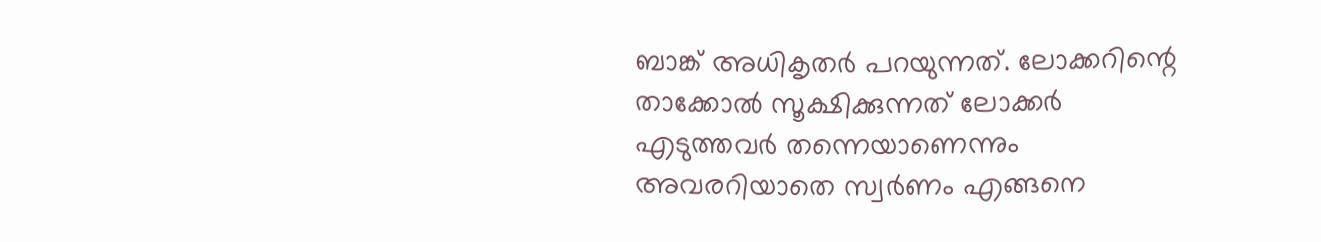ബാങ്ക് അധികൃതർ പറയുന്നത്. ലോക്കറിന്റെ താക്കോല്‍ സൂക്ഷിക്കുന്നത് ലോക്കർ എടുത്തവർ തന്നെയാണെന്നും അവരറിയാതെ സ്വർണം എങ്ങനെ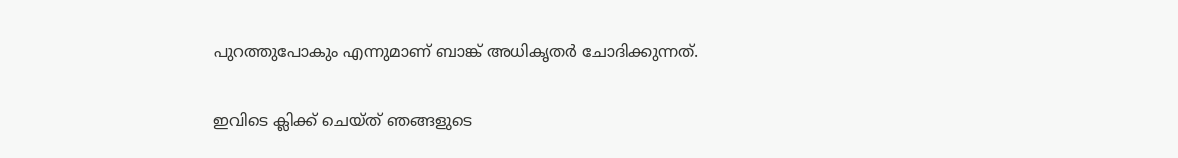പുറത്തുപോകും എന്നുമാണ് ബാങ്ക് അധികൃതർ ചോദിക്കുന്നത്.

ഇവിടെ ക്ലിക്ക് ചെയ്ത് ഞങ്ങളുടെ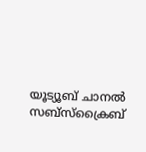യൂട്യൂബ് ചാനൽ സബ്സ്ക്രൈബ്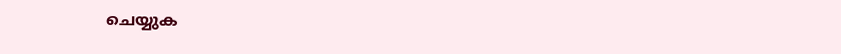ചെയ്യുക